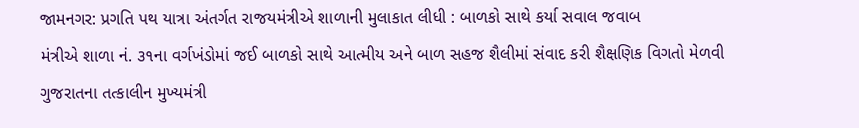જામનગર: પ્રગતિ પથ યાત્રા અંતર્ગત રાજયમંત્રીએ શાળાની મુલાકાત લીધી : બાળકો સાથે કર્યા સવાલ જવાબ
મંત્રીએ શાળા નં. ૩૧ના વર્ગખંડોમાં જઈ બાળકો સાથે આત્મીય અને બાળ સહજ શૈલીમાં સંવાદ કરી શૈક્ષણિક વિગતો મેળવી
ગુજરાતના તત્કાલીન મુખ્યમંત્રી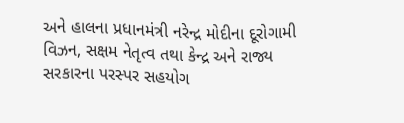અને હાલના પ્રધાનમંત્રી નરેન્દ્ર મોદીના દૂરોગામી વિઝન, સક્ષમ નેતૃત્વ તથા કેન્દ્ર અને રાજ્ય સરકારના પરસ્પર સહયોગ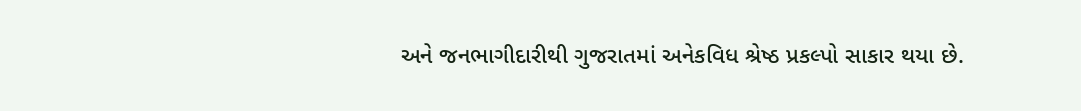અને જનભાગીદારીથી ગુજરાતમાં અનેકવિધ શ્રેષ્ઠ પ્રકલ્પો સાકાર થયા છે.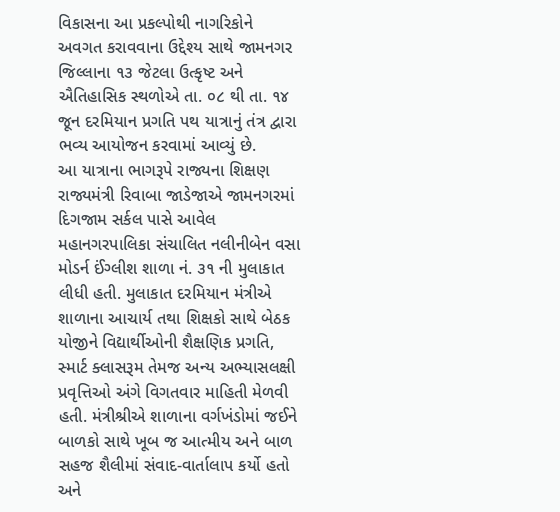વિકાસના આ પ્રકલ્પોથી નાગરિકોને અવગત કરાવવાના ઉદ્દેશ્ય સાથે જામનગર જિલ્લાના ૧૩ જેટલા ઉત્કૃષ્ટ અને ઐતિહાસિક સ્થળોએ તા. ૦૮ થી તા. ૧૪ જૂન દરમિયાન પ્રગતિ પથ યાત્રાનું તંત્ર દ્વારા ભવ્ય આયોજન કરવામાં આવ્યું છે.
આ યાત્રાના ભાગરૂપે રાજ્યના શિક્ષણ રાજ્યમંત્રી રિવાબા જાડેજાએ જામનગરમાં દિગજામ સર્કલ પાસે આવેલ મહાનગરપાલિકા સંચાલિત નલીનીબેન વસા મોડર્ન ઈંગ્લીશ શાળા નં. ૩૧ ની મુલાકાત લીધી હતી. મુલાકાત દરમિયાન મંત્રીએ શાળાના આચાર્ય તથા શિક્ષકો સાથે બેઠક યોજીને વિદ્યાર્થીઓની શૈક્ષણિક પ્રગતિ, સ્માર્ટ ક્લાસરૂમ તેમજ અન્ય અભ્યાસલક્ષી પ્રવૃત્તિઓ અંગે વિગતવાર માહિતી મેળવી હતી. મંત્રીશ્રીએ શાળાના વર્ગખંડોમાં જઈને બાળકો સાથે ખૂબ જ આત્મીય અને બાળ સહજ શૈલીમાં સંવાદ-વાર્તાલાપ કર્યો હતો અને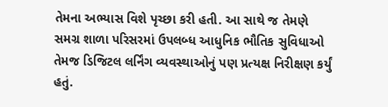તેમના અભ્યાસ વિશે પૃચ્છા કરી હતી. આ સાથે જ તેમણે સમગ્ર શાળા પરિસરમાં ઉપલબ્ધ આધુનિક ભૌતિક સુવિધાઓ તેમજ ડિજિટલ લર્નિંગ વ્યવસ્થાઓનું પણ પ્રત્યક્ષ નિરીક્ષણ કર્યું હતું.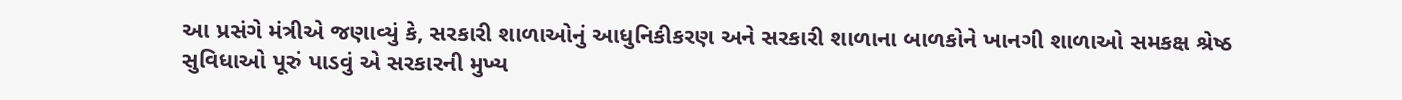આ પ્રસંગે મંત્રીએ જણાવ્યું કે, સરકારી શાળાઓનું આધુનિકીકરણ અને સરકારી શાળાના બાળકોને ખાનગી શાળાઓ સમકક્ષ શ્રેષ્ઠ સુવિધાઓ પૂરું પાડવું એ સરકારની મુખ્ય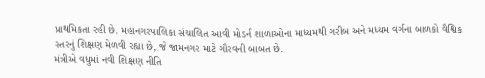પ્રાથમિકતા રહી છે. મહાનગરપાલિકા સંચાલિત આવી મોડર્ન શાળાઓના માધ્યમથી ગરીબ અને મધ્યમ વર્ગના બાળકો વૈશ્વિક સ્તરનું શિક્ષણ મેળવી રહ્યા છે, જે જામનગર માટે ગૌરવની બાબત છે.
મંત્રીએ વધુમાં નવી શિક્ષણ નીતિ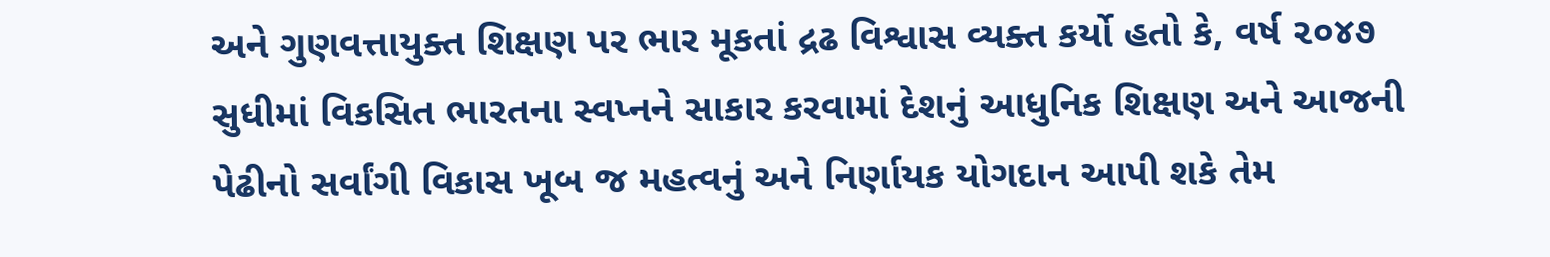અને ગુણવત્તાયુક્ત શિક્ષણ પર ભાર મૂકતાં દ્રઢ વિશ્વાસ વ્યક્ત કર્યો હતો કે, વર્ષ ૨૦૪૭ સુધીમાં વિકસિત ભારતના સ્વપ્નને સાકાર કરવામાં દેશનું આધુનિક શિક્ષણ અને આજની પેઢીનો સર્વાંગી વિકાસ ખૂબ જ મહત્વનું અને નિર્ણાયક યોગદાન આપી શકે તેમ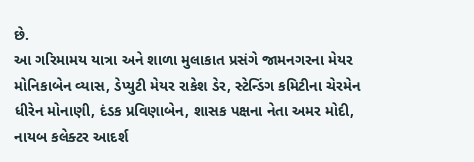છે.
આ ગરિમામય યાત્રા અને શાળા મુલાકાત પ્રસંગે જામનગરના મેયર મોનિકાબેન વ્યાસ, ડેપ્યુટી મેયર રાકેશ ડેર, સ્ટેન્ડિંગ કમિટીના ચેરમેન ધીરેન મોનાણી, દંડક પ્રવિણાબેન, શાસક પક્ષના નેતા અમર મોદી, નાયબ કલેક્ટર આદર્શ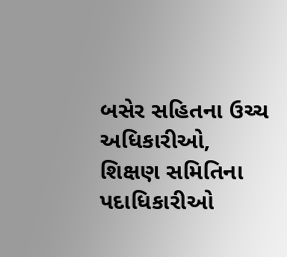બસેર સહિતના ઉચ્ચ અધિકારીઓ, શિક્ષણ સમિતિના પદાધિકારીઓ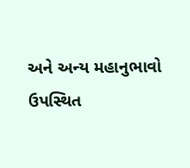અને અન્ય મહાનુભાવો ઉપસ્થિત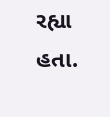રહ્યા હતા.